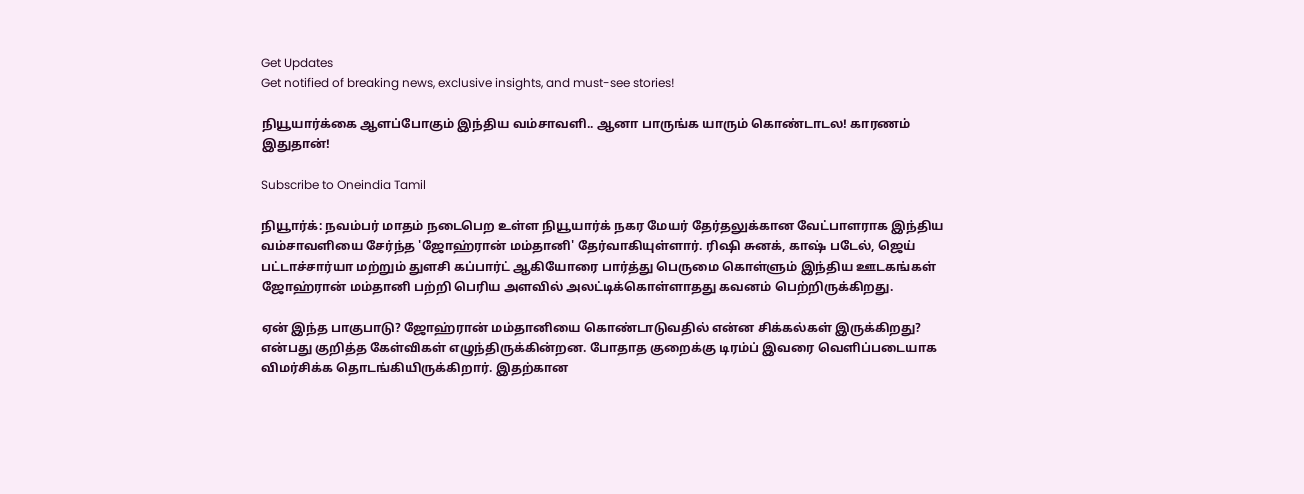Get Updates
Get notified of breaking news, exclusive insights, and must-see stories!

நியூயார்க்கை ஆளப்போகும் இந்திய வம்சாவளி.. ஆனா பாருங்க யாரும் கொண்டாடல! காரணம் இதுதான்!

Subscribe to Oneindia Tamil

நியூார்க்: நவம்பர் மாதம் நடைபெற உள்ள நியூயார்க் நகர மேயர் தேர்தலுக்கான வேட்பாளராக இந்திய வம்சாவளியை சேர்ந்த 'ஜோஹ்ரான் மம்தானி' தேர்வாகியுள்ளார். ரிஷி சுனக், காஷ் படேல், ஜெய் பட்டாச்சார்யா மற்றும் துளசி கப்பார்ட் ஆகியோரை பார்த்து பெருமை கொள்ளும் இந்திய ஊடகங்கள் ஜோஹ்ரான் மம்தானி பற்றி பெரிய அளவில் அலட்டிக்கொள்ளாதது கவனம் பெற்றிருக்கிறது.

ஏன் இந்த பாகுபாடு? ஜோஹ்ரான் மம்தானியை கொண்டாடுவதில் என்ன சிக்கல்கள் இருக்கிறது? என்பது குறித்த கேள்விகள் எழுந்திருக்கின்றன. போதாத குறைக்கு டிரம்ப் இவரை வெளிப்படையாக விமர்சிக்க தொடங்கியிருக்கிறார். இதற்கான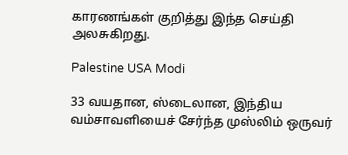காரணங்கள் குறித்து இந்த செய்தி அலசுகிறது.

Palestine USA Modi

33 வயதான, ஸ்டைலான, இந்திய வம்சாவளியைச் சேர்ந்த முஸ்லிம் ஒருவர்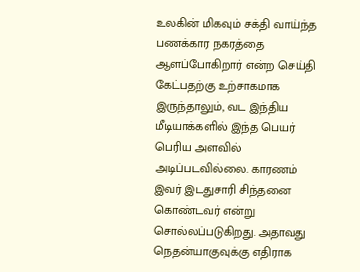உலகின் மிகவும் சக்தி வாய்ந்த பணக்கார நகரத்தை ஆளப்போகிறார் என்ற செய்தி கேட்பதற்கு உற்சாகமாக இருந்தாலும், வட இந்திய மீடியாக்களில் இந்த பெயர் பெரிய அளவில் அடிப்படவில்லை. காரணம் இவர் இடதுசாரி சிந்தனை கொண்டவர் என்று சொல்லப்படுகிறது. அதாவது நெதன்யாகுவுக்கு எதிராக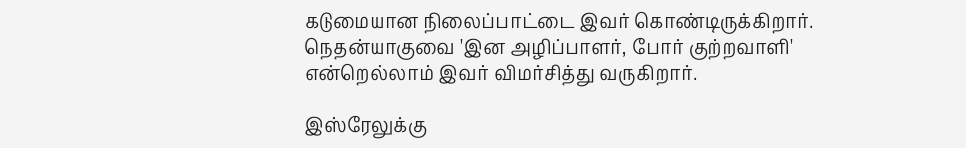கடுமையான நிலைப்பாட்டை இவர் கொண்டிருக்கிறார். நெதன்யாகுவை 'இன அழிப்பாளர், போர் குற்றவாளி' என்றெல்லாம் இவர் விமர்சித்து வருகிறார்.

இஸ்ரேலுக்கு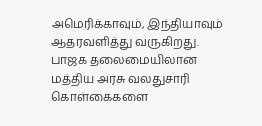அமெரிக்காவும், இந்தியாவும் ஆதரவளித்து வருகிறது. பாஜக தலைமையிலான மத்திய அரசு வலதுசாரி கொள்கைகளை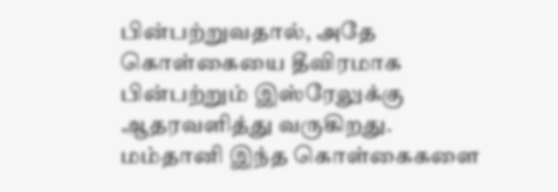பின்பற்றுவதால், அதே கொள்கையை தீவிரமாக பின்பற்றும் இஸ்ரேலுக்கு ஆதரவளித்து வருகிறது. மம்தானி இந்த கொள்கைகளை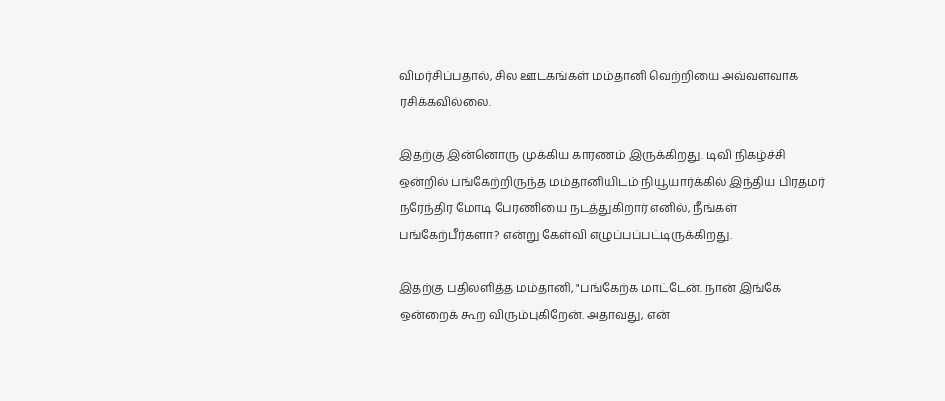விமர்சிப்பதால், சில ஊடகங்கள் மம்தானி வெற்றியை அவ்வளவாக ரசிக்கவில்லை.

இதற்கு இன்னொரு முக்கிய காரணம் இருக்கிறது. டிவி நிகழ்ச்சி ஒன்றில் பங்கேற்றிருந்த மம்தானியிடம் நியூயார்க்கில் இந்திய பிரதமர் நரேந்திர மோடி பேரணியை நடத்துகிறார் எனில், நீங்கள் பங்கேற்பீர்களா? என்று கேள்வி எழுப்பப்பட்டிருக்கிறது.

இதற்கு பதிலளித்த மம்தானி, "பங்கேற்க மாட்டேன். நான் இங்கே ஒன்றைக் கூற விரும்புகிறேன். அதாவது, என்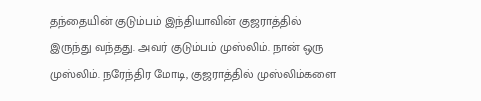தந்தையின் குடும்பம் இந்தியாவின் குஜராத்தில் இருந்து வந்தது. அவர் குடும்பம் முஸ்லிம். நான் ஒரு முஸ்லிம். நரேந்திர மோடி, குஜராத்தில் முஸ்லிம்களை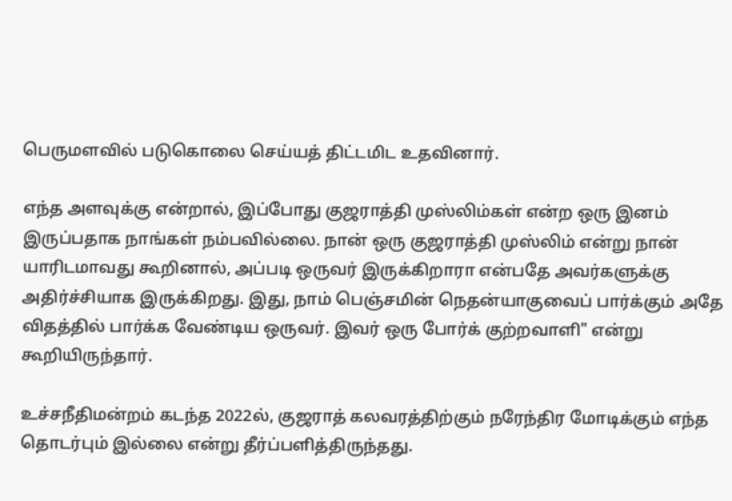பெருமளவில் படுகொலை செய்யத் திட்டமிட உதவினார்.

எந்த அளவுக்கு என்றால், இப்போது குஜராத்தி முஸ்லிம்கள் என்ற ஒரு இனம் இருப்பதாக நாங்கள் நம்பவில்லை. நான் ஒரு குஜராத்தி முஸ்லிம் என்று நான் யாரிடமாவது கூறினால், அப்படி ஒருவர் இருக்கிறாரா என்பதே அவர்களுக்கு அதிர்ச்சியாக இருக்கிறது. இது, நாம் பெஞ்சமின் நெதன்யாகுவைப் பார்க்கும் அதே விதத்தில் பார்க்க வேண்டிய ஒருவர். இவர் ஒரு போர்க் குற்றவாளி" என்று கூறியிருந்தார்.

உச்சநீதிமன்றம் கடந்த 2022ல், குஜராத் கலவரத்திற்கும் நரேந்திர மோடிக்கும் எந்த தொடர்பும் இல்லை என்று தீர்ப்பளித்திருந்தது.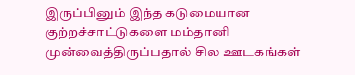இருப்பினும் இந்த கடுமையான குற்றச்சாட்டுகளை மம்தானி முன்வைத்திருப்பதால் சில ஊடகங்கள்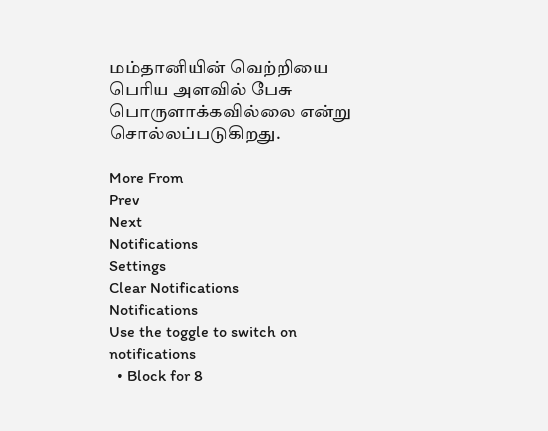மம்தானியின் வெற்றியை பெரிய அளவில் பேசு பொருளாக்கவில்லை என்று சொல்லப்படுகிறது.

More From
Prev
Next
Notifications
Settings
Clear Notifications
Notifications
Use the toggle to switch on notifications
  • Block for 8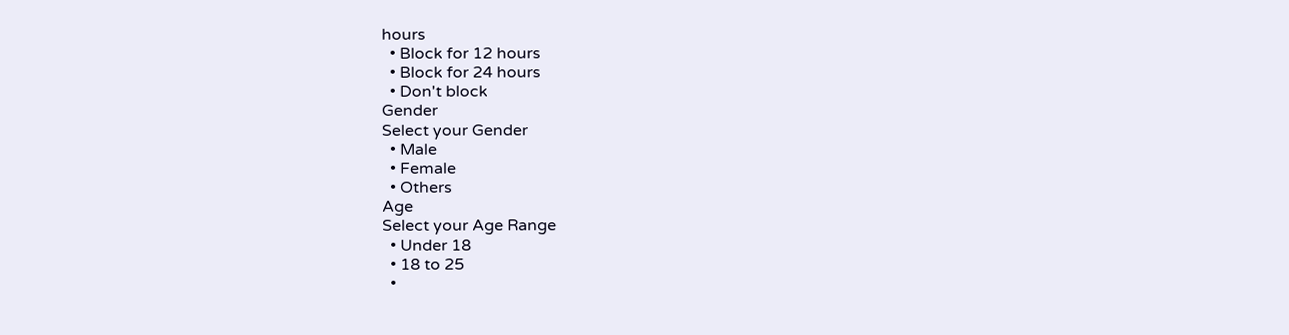hours
  • Block for 12 hours
  • Block for 24 hours
  • Don't block
Gender
Select your Gender
  • Male
  • Female
  • Others
Age
Select your Age Range
  • Under 18
  • 18 to 25
  •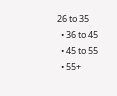26 to 35
  • 36 to 45
  • 45 to 55
  • 55+